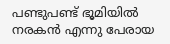പണ്ടുപണ്ട് ഭൂമിയിൽ നരകൻ എന്നു പേരായ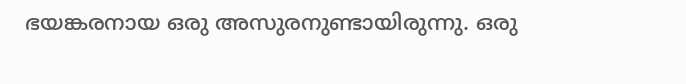ഭയങ്കരനായ ഒരു അസുരനുണ്ടായിരുന്നു. ഒരു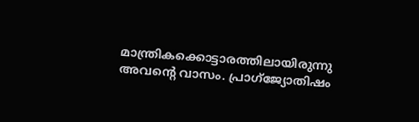മാന്ത്രികക്കൊട്ടാരത്തിലായിരുന്നു അവന്റെ വാസം. പ്രാഗ്ജ്യോതിഷം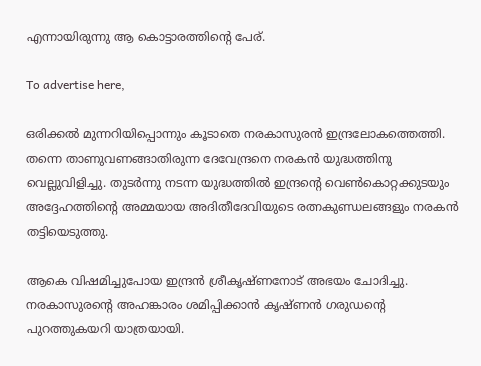എന്നായിരുന്നു ആ കൊട്ടാരത്തിന്റെ പേര്.

To advertise here,

ഒരിക്കൽ മുന്നറിയിപ്പൊന്നും കൂടാതെ നരകാസുരൻ ഇന്ദ്രലോകത്തെത്തി. തന്നെ താണുവണങ്ങാതിരുന്ന ദേവേന്ദ്രനെ നരകൻ യുദ്ധത്തിനു വെല്ലുവിളിച്ചു. തുടർന്നു നടന്ന യുദ്ധത്തിൽ ഇന്ദ്രന്റെ വെൺകൊറ്റക്കുടയും അദ്ദേഹത്തിന്റെ അമ്മയായ അദിതീദേവിയുടെ രത്നകുണ്ഡലങ്ങളും നരകൻ തട്ടിയെടുത്തു.

ആകെ വിഷമിച്ചുപോയ ഇന്ദ്രൻ ശ്രീകൃഷ്ണനോട് അഭയം ചോദിച്ചു. നരകാസുരന്റെ അഹങ്കാരം ശമിപ്പിക്കാൻ കൃഷ്ണൻ ഗരുഡന്റെ പുറത്തുകയറി യാത്രയായി.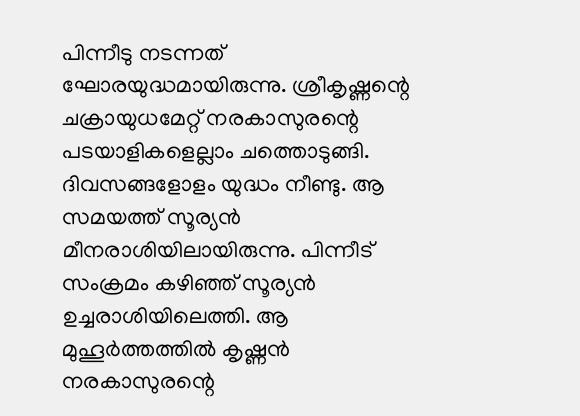പിന്നീടു നടന്നത് ഘോരയുദ്ധമായിരുന്നു. ശ്രീകൃഷ്ണന്റെ ചക്രായുധമേറ്റ് നരകാസുരന്റെ പടയാളികളെല്ലാം ചത്തൊടുങ്ങി. ദിവസങ്ങളോളം യുദ്ധം നീണ്ടു. ആ സമയത്ത് സൂര്യൻ മീനരാശിയിലായിരുന്നു. പിന്നീട് സംക്രമം കഴിഞ്ഞ് സൂര്യൻ ഉച്ചരാശിയിലെത്തി. ആ മുഹൂർത്തത്തിൽ കൃഷ്ണൻ നരകാസുരന്റെ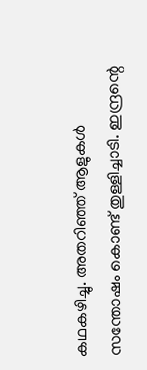കഥകഴിച്ചു. അതറിഞ്ഞ് ആളുകൾ സന്തോഷം കൊണ്ട് തുള്ളിച്ചാടി. ഇന്ദ്രന്റെ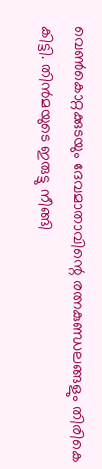വെൺകൊറ്റക്കുടയും ദേവമാതാവിന്റെ രത്നകുണ്ഡലങ്ങളും തിരികെ കിട്ടി. തിൻമയുടെ ഇരുട്ടു നീങ്ങി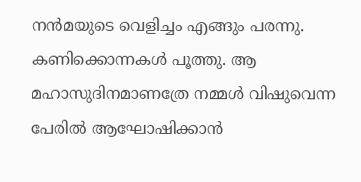നൻമയുടെ വെളിച്ചം എങ്ങും പരന്നു. കണിക്കൊന്നകൾ പൂത്തു. ആ മഹാസുദിനമാണത്രേ നമ്മൾ വിഷുവെന്ന പേരിൽ ആഘോഷിക്കാൻ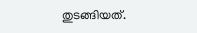തുടങ്ങിയത്.